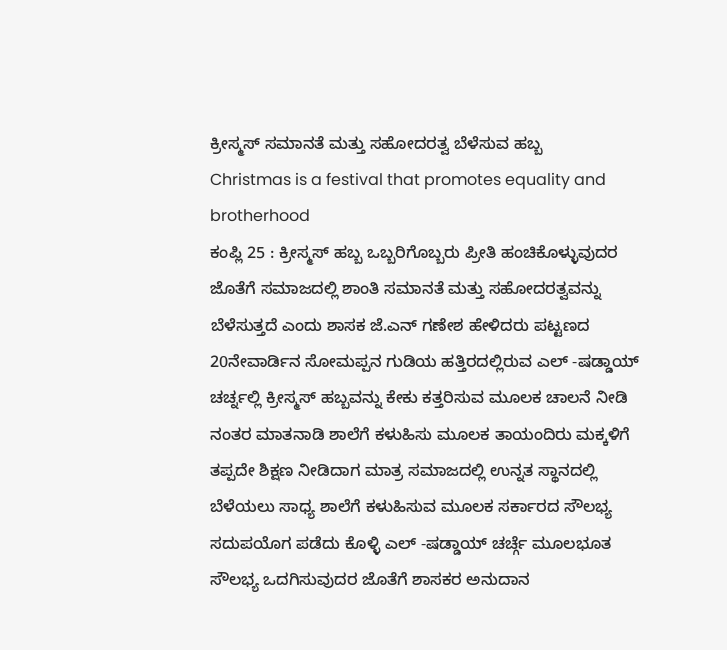ಕ್ರೀಸ್ಮಸ್ ಸಮಾನತೆ ಮತ್ತು ಸಹೋದರತ್ವ ಬೆಳೆಸುವ ಹಬ್ಬ
Christmas is a festival that promotes equality and brotherhood
ಕಂಪ್ಲಿ 25 : ಕ್ರೀಸ್ಮಸ್ ಹಬ್ಬ ಒಬ್ಬರಿಗೊಬ್ಬರು ಪ್ರೀತಿ ಹಂಚಿಕೊಳ್ಳುವುದರ ಜೊತೆಗೆ ಸಮಾಜದಲ್ಲಿ ಶಾಂತಿ ಸಮಾನತೆ ಮತ್ತು ಸಹೋದರತ್ವವನ್ನು ಬೆಳೆಸುತ್ತದೆ ಎಂದು ಶಾಸಕ ಜೆ.ಎನ್ ಗಣೇಶ ಹೇಳಿದರು ಪಟ್ಟಣದ 20ನೇವಾರ್ಡಿನ ಸೋಮಪ್ಪನ ಗುಡಿಯ ಹತ್ತಿರದಲ್ಲಿರುವ ಎಲ್ -ಷಡ್ಡಾಯ್ ಚರ್ಚ್ನಲ್ಲಿ ಕ್ರೀಸ್ಮಸ್ ಹಬ್ಬವನ್ನು ಕೇಕು ಕತ್ತರಿಸುವ ಮೂಲಕ ಚಾಲನೆ ನೀಡಿ ನಂತರ ಮಾತನಾಡಿ ಶಾಲೆಗೆ ಕಳುಹಿಸು ಮೂಲಕ ತಾಯಂದಿರು ಮಕ್ಕಳಿಗೆ ತಪ್ಪದೇ ಶಿಕ್ಷಣ ನೀಡಿದಾಗ ಮಾತ್ರ ಸಮಾಜದಲ್ಲಿ ಉನ್ನತ ಸ್ಥಾನದಲ್ಲಿ ಬೆಳೆಯಲು ಸಾಧ್ಯ ಶಾಲೆಗೆ ಕಳುಹಿಸುವ ಮೂಲಕ ಸರ್ಕಾರದ ಸೌಲಭ್ಯ ಸದುಪಯೊಗ ಪಡೆದು ಕೊಳ್ಳಿ ಎಲ್ -ಷಡ್ಡಾಯ್ ಚರ್ಚ್ಗೆ ಮೂಲಭೂತ ಸೌಲಭ್ಯ ಒದಗಿಸುವುದರ ಜೊತೆಗೆ ಶಾಸಕರ ಅನುದಾನ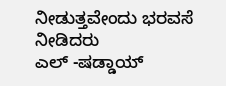ನೀಡುತ್ತವೇಂದು ಭರವಸೆ ನೀಡಿದರು
ಎಲ್ -ಷಡ್ಡಾಯ್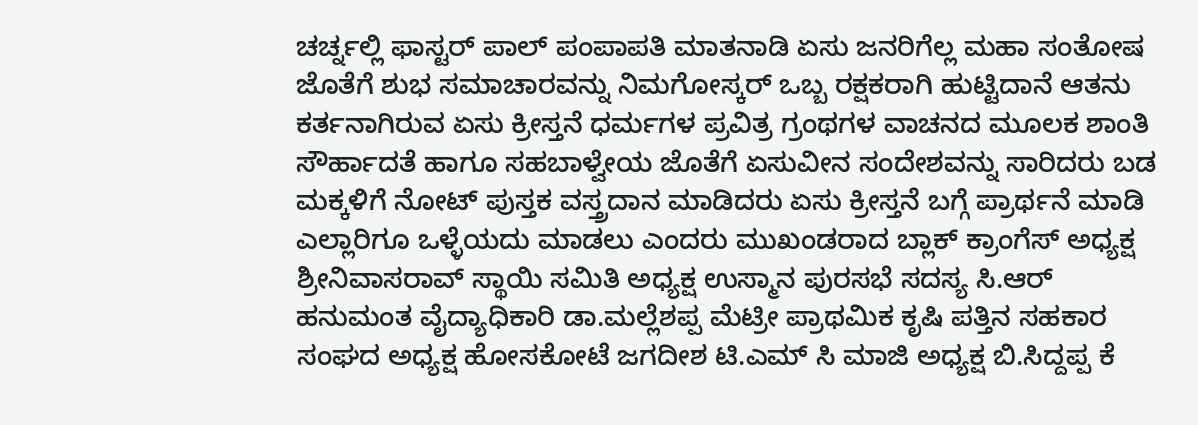ಚರ್ಚ್ನಲ್ಲಿ ಫಾಸ್ಟರ್ ಪಾಲ್ ಪಂಪಾಪತಿ ಮಾತನಾಡಿ ಏಸು ಜನರಿಗೆಲ್ಲ ಮಹಾ ಸಂತೋಷ ಜೊತೆಗೆ ಶುಭ ಸಮಾಚಾರವನ್ನು ನಿಮಗೋಸ್ಕರ್ ಒಬ್ಬ ರಕ್ಷಕರಾಗಿ ಹುಟ್ಟಿದಾನೆ ಆತನು ಕರ್ತನಾಗಿರುವ ಏಸು ಕ್ರೀಸ್ತನೆ ಧರ್ಮಗಳ ಪ್ರವಿತ್ರ ಗ್ರಂಥಗಳ ವಾಚನದ ಮೂಲಕ ಶಾಂತಿ ಸೌರ್ಹಾದತೆ ಹಾಗೂ ಸಹಬಾಳ್ವೇಯ ಜೊತೆಗೆ ಏಸುವೀನ ಸಂದೇಶವನ್ನು ಸಾರಿದರು ಬಡ ಮಕ್ಕಳಿಗೆ ನೋಟ್ ಪುಸ್ತಕ ವಸ್ತ್ರದಾನ ಮಾಡಿದರು ಏಸು ಕ್ರೀಸ್ತನೆ ಬಗ್ಗೆ ಪ್ರಾರ್ಥನೆ ಮಾಡಿ ಎಲ್ಲಾರಿಗೂ ಒಳ್ಳೆಯದು ಮಾಡಲು ಎಂದರು ಮುಖಂಡರಾದ ಬ್ಲಾಕ್ ಕ್ರಾಂಗೆಸ್ ಅಧ್ಯಕ್ಷ ಶ್ರೀನಿವಾಸರಾವ್ ಸ್ಥಾಯಿ ಸಮಿತಿ ಅಧ್ಯಕ್ಷ ಉಸ್ಮಾನ ಪುರಸಭೆ ಸದಸ್ಯ ಸಿ.ಆರ್ ಹನುಮಂತ ವೈದ್ಯಾಧಿಕಾರಿ ಡಾ.ಮಲ್ಲೆಶಪ್ಪ ಮೆಟ್ರೀ ಪ್ರಾಥಮಿಕ ಕೃಷಿ ಪತ್ತಿನ ಸಹಕಾರ ಸಂಘದ ಅಧ್ಯಕ್ಷ ಹೋಸಕೋಟೆ ಜಗದೀಶ ಟಿ.ಎಮ್ ಸಿ ಮಾಜಿ ಅಧ್ಯಕ್ಷ ಬಿ.ಸಿದ್ದಪ್ಪ ಕೆ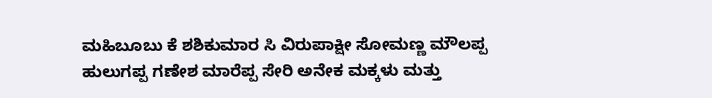ಮಹಿಬೂಬು ಕೆ ಶಶಿಕುಮಾರ ಸಿ ವಿರುಪಾಕ್ಷೀ ಸೋಮಣ್ಣ ಮೌಲಪ್ಪ ಹುಲುಗಪ್ಪ ಗಣೇಶ ಮಾರೆಪ್ಪ ಸೇರಿ ಅನೇಕ ಮಕ್ಕಳು ಮತ್ತು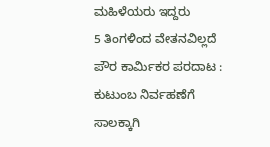ಮಹಿಳೆಯರು ಇದ್ದರು
5 ತಿಂಗಳಿಂದ ವೇತನವಿಲ್ಲದೆ ಪೌರ ಕಾರ್ಮಿಕರ ಪರದಾಟ : ಕುಟುಂಬ ನಿರ್ವಹಣೆಗೆ ಸಾಲಕ್ಕಾಗಿ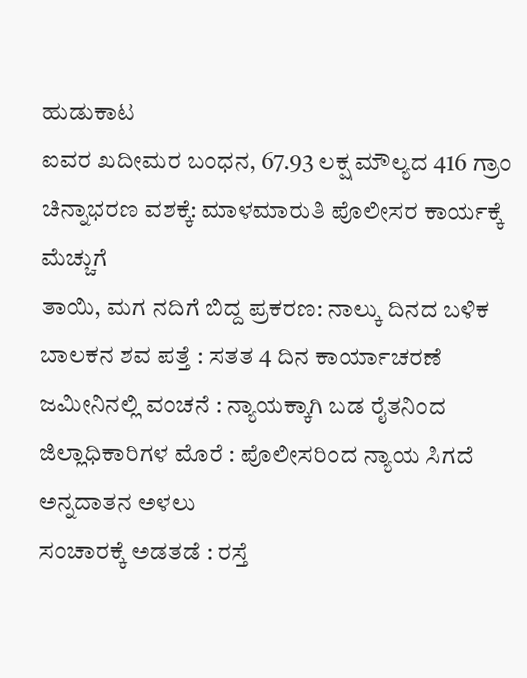ಹುಡುಕಾಟ
ಐವರ ಖದೀಮರ ಬಂಧನ, 67.93 ಲಕ್ಷ ಮೌಲ್ಯದ 416 ಗ್ರಾಂ ಚಿನ್ನಾಭರಣ ವಶಕ್ಕೆ: ಮಾಳಮಾರುತಿ ಪೊಲೀಸರ ಕಾರ್ಯಕ್ಕೆ ಮೆಚ್ಚುಗೆ
ತಾಯಿ, ಮಗ ನದಿಗೆ ಬಿದ್ದ ಪ್ರಕರಣ: ನಾಲ್ಕು ದಿನದ ಬಳಿಕ ಬಾಲಕನ ಶವ ಪತ್ತೆ : ಸತತ 4 ದಿನ ಕಾರ್ಯಾಚರಣೆ
ಜಮೀನಿನಲ್ಲಿ ವಂಚನೆ : ನ್ಯಾಯಕ್ಕಾಗಿ ಬಡ ರೈತನಿಂದ ಜಿಲ್ಲಾಧಿಕಾರಿಗಳ ಮೊರೆ : ಪೊಲೀಸರಿಂದ ನ್ಯಾಯ ಸಿಗದೆ ಅನ್ನದಾತನ ಅಳಲು
ಸಂಚಾರಕ್ಕೆ ಅಡತಡೆ : ರಸ್ತೆ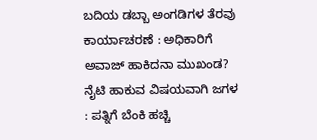ಬದಿಯ ಡಬ್ಬಾ ಅಂಗಡಿಗಳ ತೆರವು ಕಾರ್ಯಾಚರಣೆ : ಅಧಿಕಾರಿಗೆ ಅವಾಜ್ ಹಾಕಿದನಾ ಮುಖಂಡ?
ನೈಟಿ ಹಾಕುವ ವಿಷಯವಾಗಿ ಜಗಳ : ಪತ್ನಿಗೆ ಬೆಂಕಿ ಹಚ್ಚಿ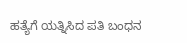ಹತ್ಯೆಗೆ ಯತ್ನಿಸಿದ ಪತಿ ಬಂಧನ